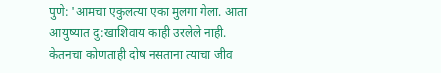पुणे: 'आमचा एकुलत्या एका मुलगा गेला. आता आयुष्यात दु:खाशिवाय काही उरलेले नाही. केतनचा कोणताही दोष नसताना त्याचा जीव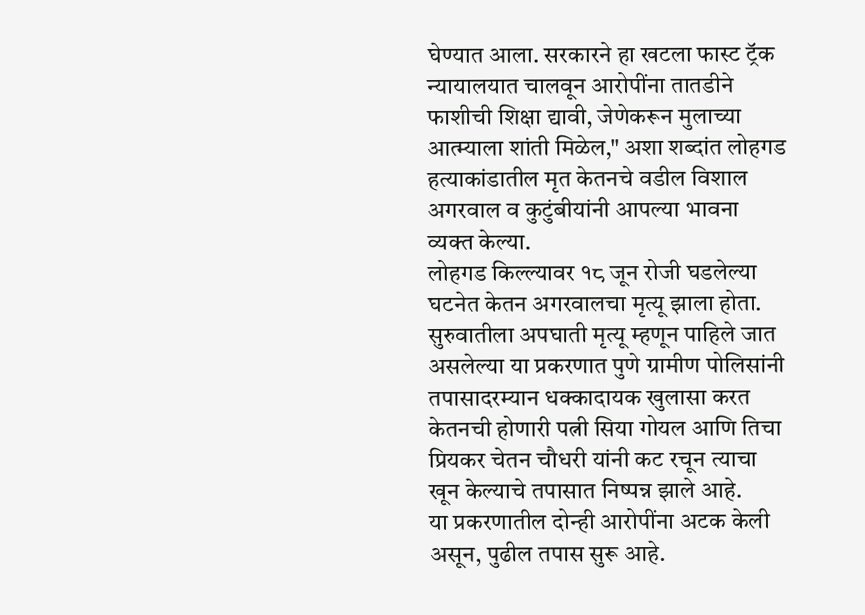घेण्यात आला. सरकारने हा खटला फास्ट ट्रॅक न्यायालयात चालवून आरोपींना तातडीने फाशीची शिक्षा द्यावी, जेणेकरून मुलाच्या आत्म्याला शांती मिळेल," अशा शब्दांत लोहगड हत्याकांडातील मृत केतनचे वडील विशाल अगरवाल व कुटुंबीयांनी आपल्या भावना व्यक्त केल्या.
लोहगड किल्ल्यावर १८ जून रोजी घडलेल्या घटनेत केतन अगरवालचा मृत्यू झाला होता. सुरुवातीला अपघाती मृत्यू म्हणून पाहिले जात असलेल्या या प्रकरणात पुणे ग्रामीण पोलिसांनी तपासादरम्यान धक्कादायक खुलासा करत केतनची होणारी पत्नी सिया गोयल आणि तिचा प्रियकर चेतन चौधरी यांनी कट रचून त्याचा खून केल्याचे तपासात निष्पन्न झाले आहे.
या प्रकरणातील दोन्ही आरोपींना अटक केली असून, पुढील तपास सुरू आहे.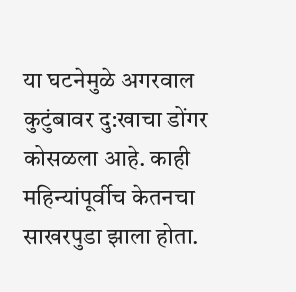या घटनेमुळे अगरवाल कुटुंबावर दु:खाचा डोंगर कोसळला आहे. काही महिन्यांपूर्वीच केतनचा साखरपुडा झाला होता.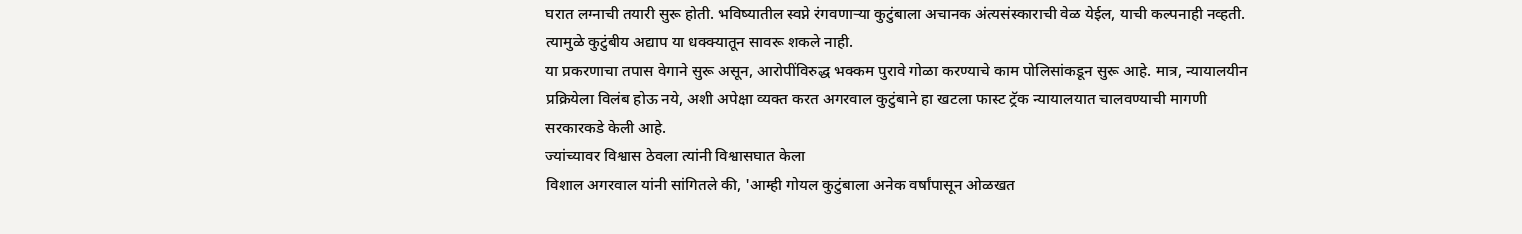घरात लग्नाची तयारी सुरू होती. भविष्यातील स्वप्ने रंगवणाऱ्या कुटुंबाला अचानक अंत्यसंस्काराची वेळ येईल, याची कल्पनाही नव्हती. त्यामुळे कुटुंबीय अद्याप या धक्क्यातून सावरू शकले नाही.
या प्रकरणाचा तपास वेगाने सुरू असून, आरोपींविरुद्ध भक्कम पुरावे गोळा करण्याचे काम पोलिसांकडून सुरू आहे. मात्र, न्यायालयीन प्रक्रियेला विलंब होऊ नये, अशी अपेक्षा व्यक्त करत अगरवाल कुटुंबाने हा खटला फास्ट ट्रॅक न्यायालयात चालवण्याची मागणी सरकारकडे केली आहे.
ज्यांच्यावर विश्वास ठेवला त्यांनी विश्वासघात केला
विशाल अगरवाल यांनी सांगितले की, 'आम्ही गोयल कुटुंबाला अनेक वर्षांपासून ओळखत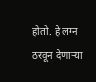होतो. हे लग्न ठरवून देणाऱ्या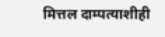मित्तल दाम्पत्याशीही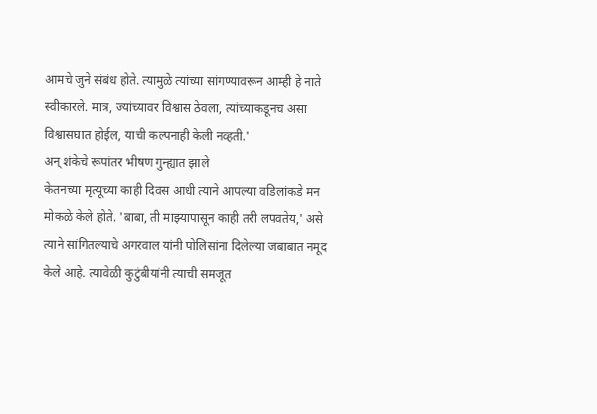आमचे जुने संबंध होते. त्यामुळे त्यांच्या सांगण्यावरून आम्ही हे नाते स्वीकारले. मात्र, ज्यांच्यावर विश्वास ठेवला, त्यांच्याकडूनच असा विश्वासघात होईल, याची कल्पनाही केली नव्हती.'
अन् शंकेचे रूपांतर भीषण गुन्ह्यात झाले
केतनच्या मृत्यूच्या काही दिवस आधी त्याने आपल्या वडिलांकडे मन मोकळे केले होते. 'बाबा, ती माझ्यापासून काही तरी लपवतेय,' असे त्याने सांगितल्याचे अगरवाल यांनी पोलिसांना दिलेल्या जबाबात नमूद केले आहे. त्यावेळी कुटुंबीयांनी त्याची समजूत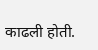काढली होती.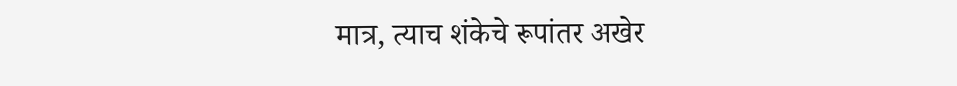मात्र, त्याच शंकेचे रूपांतर अखेर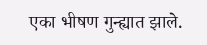एका भीषण गुन्ह्यात झाले.